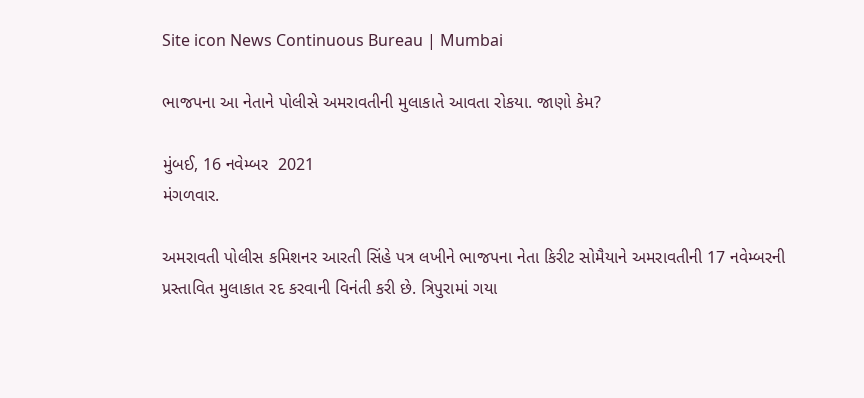Site icon News Continuous Bureau | Mumbai

ભાજપના આ નેતાને પોલીસે અમરાવતીની મુલાકાતે આવતા રોકયા. જાણો કેમ?

મુંબઈ, 16 નવેમ્બર  2021
મંગળવાર.

અમરાવતી પોલીસ કમિશનર આરતી સિંહે પત્ર લખીને ભાજપના નેતા કિરીટ સોમૈયાને અમરાવતીની 17 નવેમ્બરની પ્રસ્તાવિત મુલાકાત રદ કરવાની વિનંતી કરી છે. ત્રિપુરામાં ગયા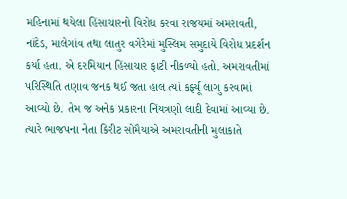મહિનામાં થયેલા હિંસાચારનો વિરોધ કરવા રાજયમાં અમરાવતી, નાંદેડ, માલેગાંવ તથા લાતુર વગેરેમાં મુસ્લિમ સમુદાયે વિરોધ પ્રદર્શન કર્યા હતા. એ દરમિયાન હિંસાચાર ફાટી નીકળ્યો હતો. અમરાવતીમાં પરિસ્થિતિ તણાવ જનક થઈ જતા હાલ ત્યાં કર્ફ્યૂ લાગુ કરવામાં આવ્યો છે. તેમ જ અનેક પ્રકારના નિંયત્રણો લાદી દેવામાં આવ્યા છે. ત્યારે ભાજપના નેતા કિરીટ સોમૈયાએ અમરાવતીની મુલાકાતે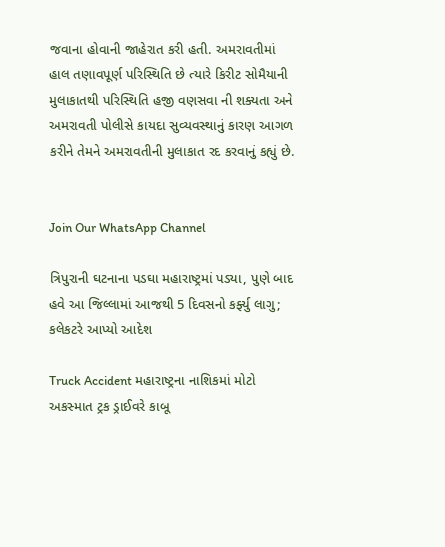જવાના હોવાની જાહેરાત કરી હતી. અમરાવતીમાં હાલ તણાવપૂર્ણ પરિસ્થિતિ છે ત્યારે કિરીટ સોમૈયાની મુલાકાતથી પરિસ્થિતિ હજી વણસવા ની શક્યતા અને અમરાવતી પોલીસે કાયદા સુવ્યવસ્થાનું કારણ આગળ કરીને તેમને અમરાવતીની મુલાકાત રદ કરવાનું કહ્યું છે.


Join Our WhatsApp Channel

ત્રિપુરાની ઘટનાના પડઘા મહારાષ્ટ્રમાં પડ્યા, પુણે બાદ હવે આ જિલ્લામાં આજથી 5 દિવસનો કર્ફ્યુ લાગુ; કલેકટરે આપ્યો આદેશ

Truck Accident મહારાષ્ટ્રના નાશિકમાં મોટો અકસ્માત ટ્રક ડ્રાઈવરે કાબૂ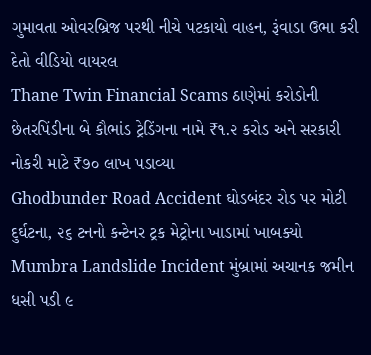ગુમાવતા ઓવરબ્રિજ પરથી નીચે પટકાયો વાહન, રૂંવાડા ઉભા કરી દેતો વીડિયો વાયરલ
Thane Twin Financial Scams ઠાણેમાં કરોડોની છેતરપિંડીના બે કૌભાંડ ટ્રેડિંગના નામે ₹૧.૨ કરોડ અને સરકારી નોકરી માટે ₹૭૦ લાખ પડાવ્યા
Ghodbunder Road Accident ઘોડબંદર રોડ પર મોટી દુર્ઘટના, ૨૬ ટનનો કન્ટેનર ટ્રક મેટ્રોના ખાડામાં ખાબક્યો
Mumbra Landslide Incident મુંબ્રામાં અચાનક જમીન ધસી પડી ૯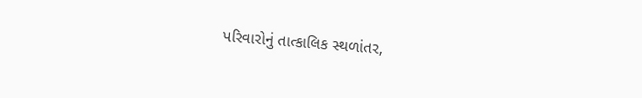પરિવારોનું તાત્કાલિક સ્થળાંતર,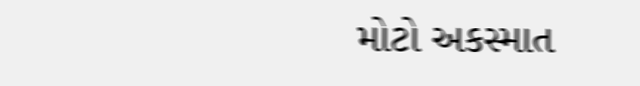મોટો અકસ્માત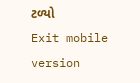ટળ્યો
Exit mobile version